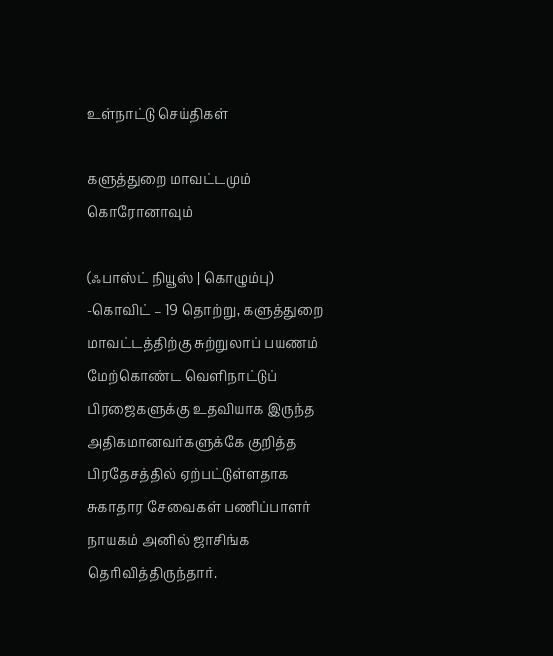உள்நாட்டு செய்திகள்

களுத்துறை மாவட்டமும் கொரோனாவும்

(ஃபாஸ்ட் நியூஸ் | கொழும்பு) -கொவிட் – 19 தொற்று, களுத்துறை மாவட்டத்திற்கு சுற்றுலாப் பயணம் மேற்கொண்ட வௌிநாட்டுப் பிரஜைகளுக்கு உதவியாக இருந்த அதிகமானவர்களுக்கே குறித்த பிரதேசத்தில் ஏற்பட்டுள்ளதாக சுகாதார சேவைகள் பணிப்பாளர் நாயகம் அனில் ஜாசிங்க தெரிவித்திருந்தார்.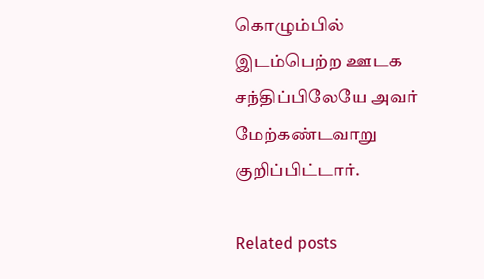கொழும்பில் இடம்பெற்ற ஊடக சந்திப்பிலேயே அவர் மேற்கண்டவாறு குறிப்பிட்டார்.

Related posts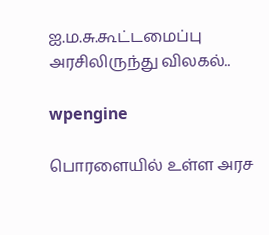ஐ.ம.சு.கூட்டமைப்பு அரசிலிருந்து விலகல்..

wpengine

பொரளையில் உள்ள அரச‌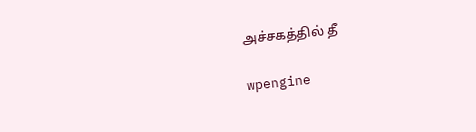அச்சகத்தில் ‌தீ

wpengine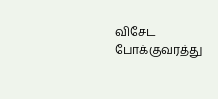விசேட போக்குவரத்து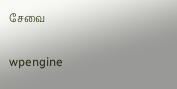சேவை

wpengine